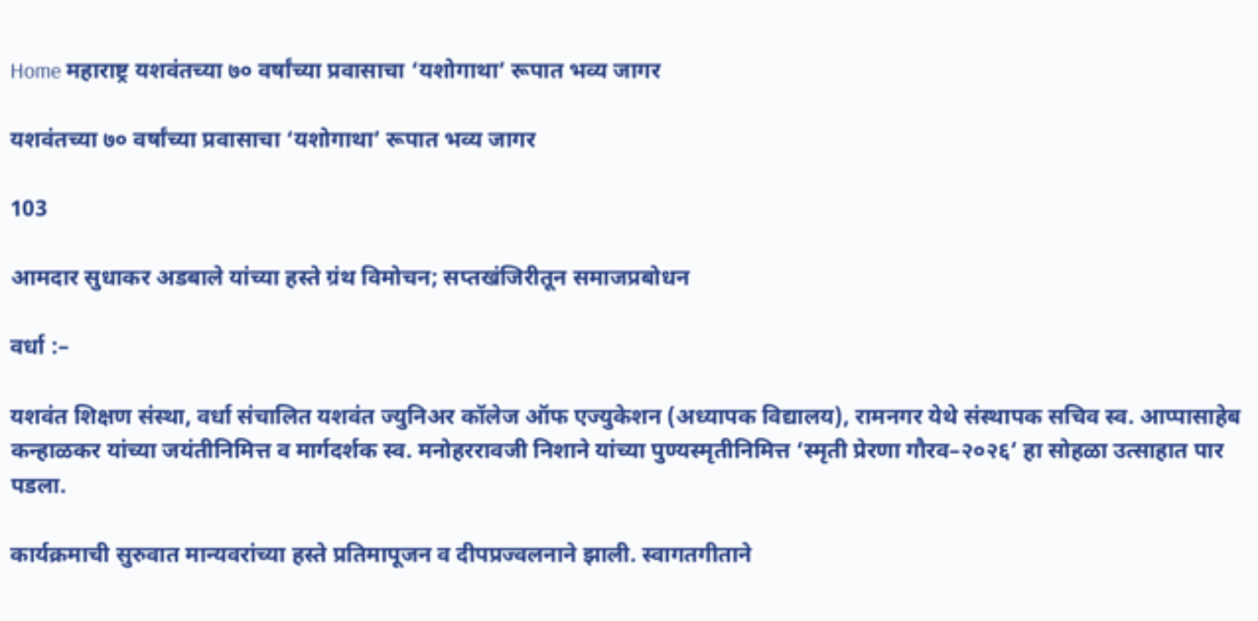Home महाराष्ट्र यशवंतच्या ७० वर्षांच्या प्रवासाचा ‘यशोगाथा’ रूपात भव्य जागर

यशवंतच्या ७० वर्षांच्या प्रवासाचा ‘यशोगाथा’ रूपात भव्य जागर

103

आमदार सुधाकर अडबाले यांच्या हस्ते ग्रंथ विमोचन; सप्तखंजिरीतून समाजप्रबोधन

वर्धा :–

यशवंत शिक्षण संस्था, वर्धा संचालित यशवंत ज्युनिअर कॉलेज ऑफ एज्युकेशन (अध्यापक विद्यालय), रामनगर येथे संस्थापक सचिव स्व. आप्पासाहेब कन्हाळकर यांच्या जयंतीनिमित्त व मार्गदर्शक स्व. मनोहररावजी निशाने यांच्या पुण्यस्मृतीनिमित्त ‘स्मृती प्रेरणा गौरव–२०२६’ हा सोहळा उत्साहात पार पडला.

कार्यक्रमाची सुरुवात मान्यवरांच्या हस्ते प्रतिमापूजन व दीपप्रज्वलनाने झाली. स्वागतगीताने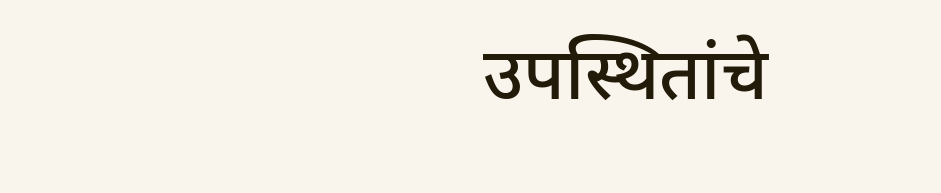उपस्थितांचे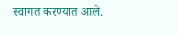स्वागत करण्यात आले.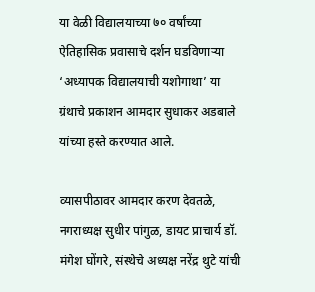या वेळी विद्यालयाच्या ७० वर्षांच्या ऐतिहासिक प्रवासाचे दर्शन घडविणाऱ्या ‘अध्यापक विद्यालयाची यशोगाथा’ या ग्रंथाचे प्रकाशन आमदार सुधाकर अडबाले यांच्या हस्ते करण्यात आले.

व्यासपीठावर आमदार करण देवतळे, नगराध्यक्ष सुधीर पांगुळ, डायट प्राचार्य डॉ. मंगेश घोंगरे, संस्थेचे अध्यक्ष नरेंद्र थुटे यांची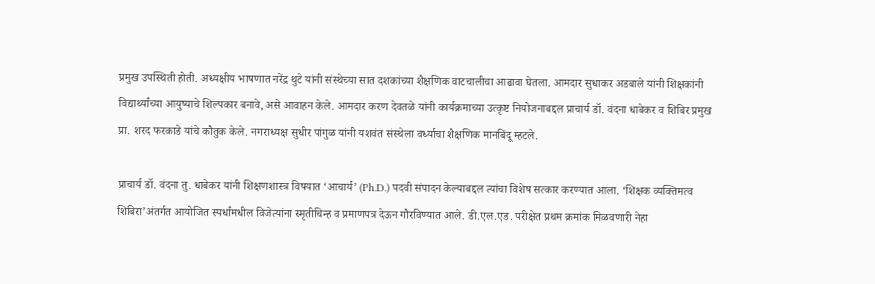प्रमुख उपस्थिती होती. अध्यक्षीय भाषणात नरेंद्र थुटे यांनी संस्थेच्या सात दशकांच्या शैक्षणिक वाटचालीचा आढावा घेतला. आमदार सुधाकर अडबाले यांनी शिक्षकांनी विद्यार्थ्यांच्या आयुष्याचे शिल्पकार बनावे, असे आवाहन केले. आमदार करण देवतळे यांनी कार्यक्रमाच्या उत्कृष्ट नियोजनाबद्दल प्राचार्य डॉ. वंदना धाबेकर व शिबिर प्रमुख प्रा. शरद फरकाडे यांचे कौतुक केले. नगराध्यक्ष सुधीर पांगुळ यांनी यशवंत संस्थेला वर्ध्याचा शैक्षणिक मानबिंदू म्हटले.

प्राचार्य डॉ. वंदना तु. धाबेकर यांनी शिक्षणशास्त्र विषयात ‘आचार्य’ (Ph.D.) पदवी संपादन केल्याबद्दल त्यांचा विशेष सत्कार करण्यात आला. ‘शिक्षक व्यक्तिमत्व शिबिरा’अंतर्गत आयोजित स्पर्धांमधील विजेत्यांना स्मृतीचिन्ह व प्रमाणपत्र देऊन गौरविण्यात आले. डी.एल.एड. परीक्षेत प्रथम क्रमांक मिळवणारी नेहा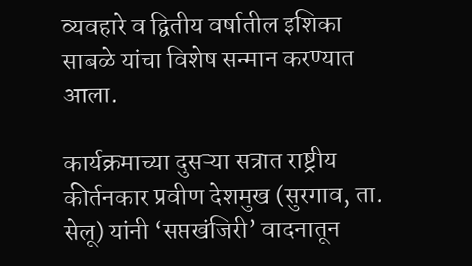व्यवहारे व द्वितीय वर्षातील इशिका साबळे यांचा विशेष सन्मान करण्यात आला.

कार्यक्रमाच्या दुसऱ्या सत्रात राष्ट्रीय कीर्तनकार प्रवीण देशमुख (सुरगाव, ता. सेलू) यांनी ‘सप्तखंजिरी’ वादनातून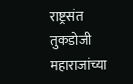राष्ट्रसंत तुकडोजी महाराजांच्या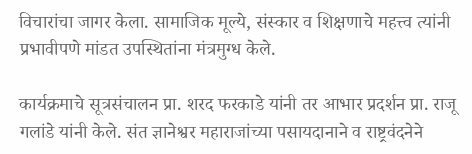विचारांचा जागर केला. सामाजिक मूल्ये, संस्कार व शिक्षणाचे महत्त्व त्यांनी प्रभावीपणे मांडत उपस्थितांना मंत्रमुग्ध केले.

कार्यक्रमाचे सूत्रसंचालन प्रा. शरद फरकाडे यांनी तर आभार प्रदर्शन प्रा. राजू गलांडे यांनी केले. संत ज्ञानेश्वर महाराजांच्या पसायदानाने व राष्ट्रवंदनेने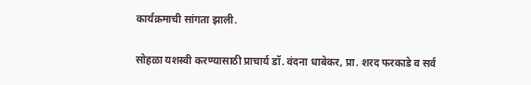कार्यक्रमाची सांगता झाली.

सोहळा यशस्वी करण्यासाठी प्राचार्य डॉ. वंदना धाबेकर, प्रा. शरद फरकाडे व सर्व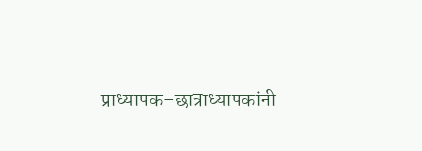प्राध्यापक–छात्राध्यापकांनी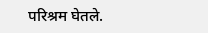परिश्रम घेतले.